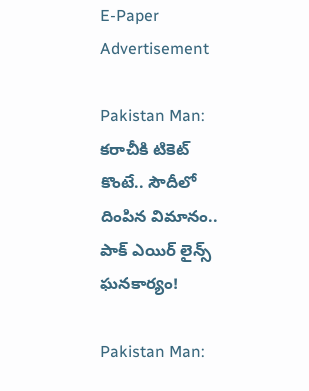E-Paper
Advertisement

Pakistan Man: కరాచీకి టికెట్ కొంటే.. సౌదీలో దింపిన విమానం.. పాక్ ఎయిర్ లైన్స్ ఘనకార్యం!

Pakistan Man: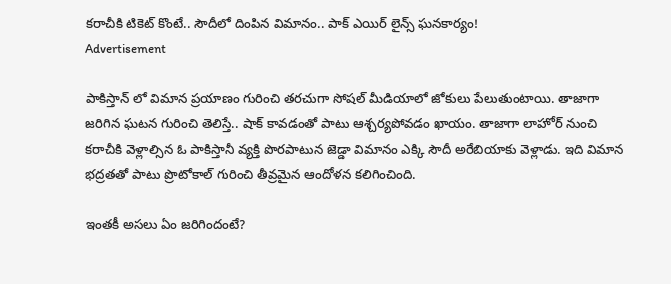కరాచీకి టికెట్ కొంటే.. సౌదీలో దింపిన విమానం.. పాక్ ఎయిర్ లైన్స్ ఘనకార్యం!
Advertisement

పాకిస్తాన్ లో విమాన ప్రయాణం గురించి తరచుగా సోషల్ మీడియాలో జోకులు పేలుతుంటాయి. తాజాగా జరిగిన ఘటన గురించి తెలిస్తే.. షాక్ కావడంతో పాటు ఆశ్చర్యపోవడం ఖాయం. తాజాగా లాహోర్ నుంచి కరాచీకి వెళ్లాల్సిన ఓ పాకిస్తానీ వ్యక్తి పొరపాటున జెడ్డా విమానం ఎక్కి సౌదీ అరేబియాకు వెళ్లాడు. ఇది విమాన భద్రతతో పాటు ప్రొటోకాల్ గురించి తీవ్రమైన ఆందోళన కలిగించింది.

ఇంతకీ అసలు ఏం జరిగిందంటే?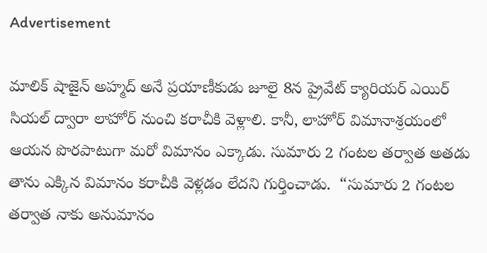Advertisement

మాలిక్ షాజైన్ అహ్మద్‌ అనే ప్రయాణీకుడు జూలై 8న ప్రైవేట్ క్యారియర్ ఎయిర్ సియల్ ద్వారా లాహోర్ నుంచి కరాచీకి వెళ్లాలి. కానీ, లాహోర్ విమానాశ్రయంలో ఆయన పొరపాటుగా మరో విమానం ఎక్కాడు. సుమారు 2 గంటల తర్వాత అతడు తాను ఎక్కిన విమానం కరాచీకి వెళ్లడం లేదని గుర్తించాడు.  “సుమారు 2 గంటల తర్వాత నాకు అనుమానం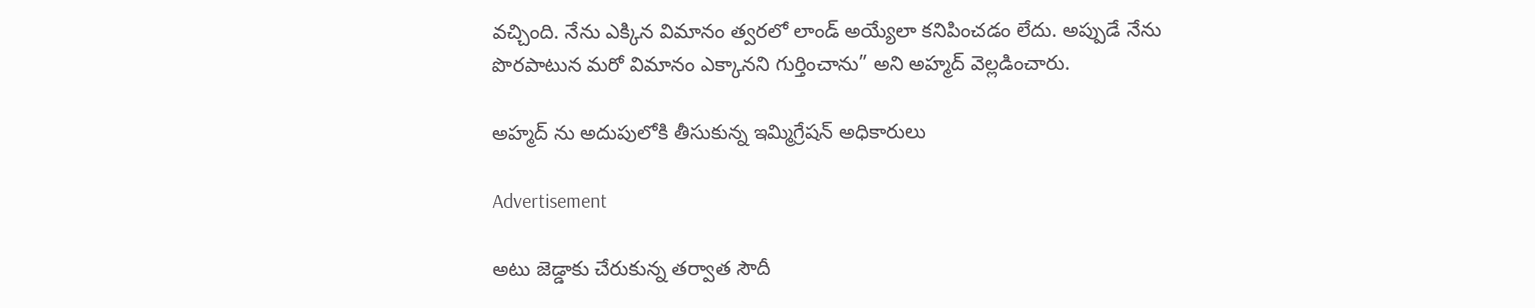వచ్చింది. నేను ఎక్కిన విమానం త్వరలో లాండ్ అయ్యేలా కనిపించడం లేదు. అప్పుడే నేను పొరపాటున మరో విమానం ఎక్కానని గుర్తించాను” అని అహ్మద్ వెల్లడించారు.

అహ్మద్ ను అదుపులోకి తీసుకున్న ఇమ్మిగ్రేషన్ అధికారులు

Advertisement

అటు జెడ్డాకు చేరుకున్న తర్వాత సౌదీ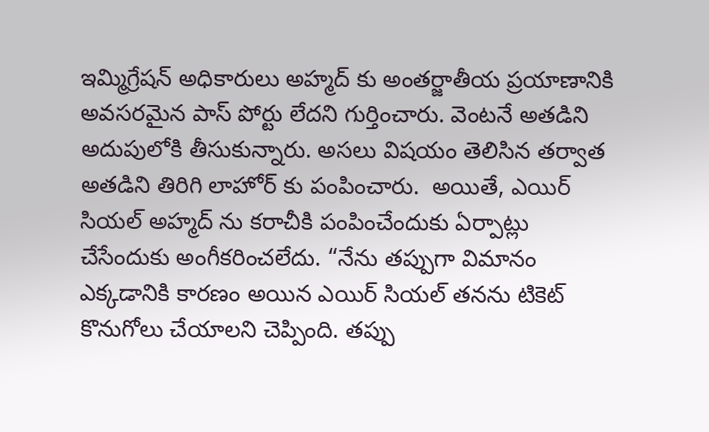ఇమ్మిగ్రేషన్ అధికారులు అహ్మద్ కు అంతర్జాతీయ ప్రయాణానికి అవసరమైన పాస్ పోర్టు లేదని గుర్తించారు. వెంటనే అతడిని అదుపులోకి తీసుకున్నారు. అసలు విషయం తెలిసిన తర్వాత అతడిని తిరిగి లాహోర్ కు పంపించారు.  అయితే, ఎయిర్ సియల్ అహ్మద్ ను కరాచీకి పంపించేందుకు ఏర్పాట్లు చేసేందుకు అంగీకరించలేదు. “నేను తప్పుగా విమానం ఎక్కడానికి కారణం అయిన ఎయిర్ సియల్ తనను టికెట్ కొనుగోలు చేయాలని చెప్పింది. తప్పు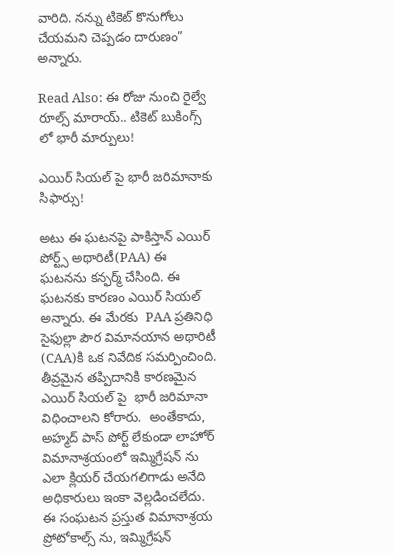వారిది. నన్ను టికెట్ కొనుగోలు చేయమని చెప్పడం దారుణం” అన్నారు.

Read Also: ఈ రోజు నుంచి రైల్వే రూల్స్ మారాయ్.. టికెట్ బుకింగ్స్ లో భారీ మార్పులు!

ఎయిర్ సియల్ పై భారీ జరిమానాకు సిఫార్సు!

అటు ఈ ఘటనపై పాకిస్తాన్ ఎయిర్ పోర్ట్స్ అథారిటీ(PAA) ఈ ఘటనను కన్ఫర్మ్ చేసింది. ఈ ఘటనకు కారణం ఎయిర్ సియల్ అన్నారు. ఈ మేరకు  PAA ప్రతినిధి సైఫుల్లా పౌర విమానయాన అథారిటీ (CAA)కి ఒక నివేదిక సమర్పించింది. తీవ్రమైన తప్పిదానికి కారణమైన ఎయిర్ సియల్‌ పై  భారీ జరిమానా విధించాలని కోరారు.  అంతేకాదు, అహ్మద్ పాస్‌ పోర్ట్ లేకుండా లాహోర్ విమానాశ్రయంలో ఇమ్మిగ్రేషన్‌ ను ఎలా క్లియర్ చేయగలిగాడు అనేది అధికారులు ఇంకా వెల్లడించలేదు. ఈ సంఘటన ప్రస్తుత విమానాశ్రయ ప్రోటోకాల్స్ ను, ఇమ్మిగ్రేషన్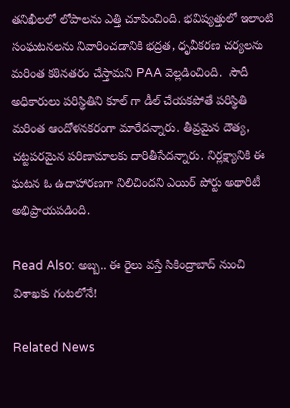తనిఖీలలో లోపాలను ఎత్తి చూపించింది. భవిష్యత్తులో ఇలాంటి సంఘటనలను నివారించడానికి భద్రత, ధృవీకరణ చర్యలను మరింత కఠినతరం చేస్తామని PAA వెల్లడించింది.  సౌదీ అధికారులు పరిస్థితిని కూల్ గా డీల్ చేయకపోతే పరిస్థితి మరింత ఆందోళనకరంగా మారేదన్నారు. తీవ్రమైన దౌత్య, చట్టపరమైన పరిణామాలకు దారితీసేదన్నారు. నిర్లక్ష్యానికి ఈ ఘటన ఓ ఉదాహారణగా నిలిచిందని ఎయిర్ పోర్టు అథారిటీ అభిప్రాయపడింది.

Read Also: అబ్బ.. ఈ రైలు వస్తే సికింద్రాబాద్ నుంచి విశాఖకు గంటలోనే!

Related News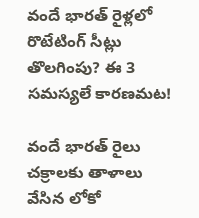వందే భారత్ రైళ్లలో రొటేటింగ్ సీట్లు తొలగింపు? ఈ 3 సమస్యలే కారణమట!

వందే భారత్ రైలు చక్రాలకు తాళాలు వేసిన లోకో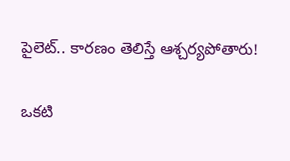పైలెట్.. కారణం తెలిస్తే ఆశ్చర్యపోతారు!

ఒకటి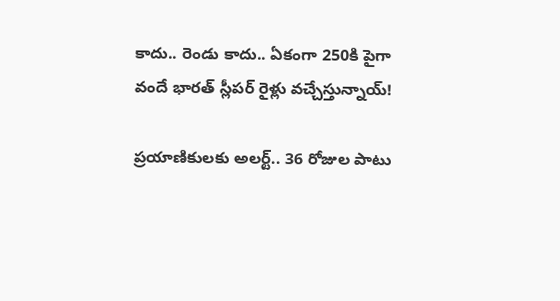కాదు.. రెండు కాదు.. ఏకంగా 250కి పైగా వందే భారత్ స్లీపర్ రైళ్లు వచ్చేస్తున్నాయ్!

ప్రయాణికులకు అలర్ట్.. 36 రోజుల పాటు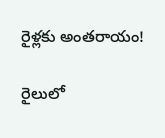రైళ్లకు అంతరాయం!

రైలులో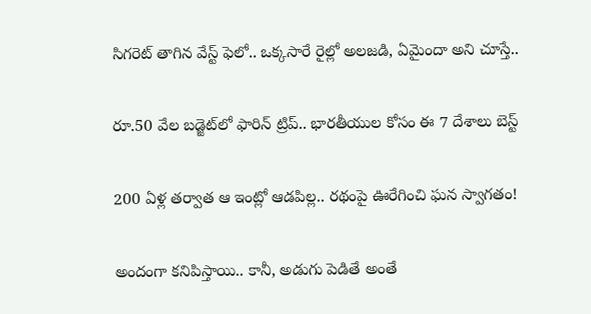సిగరెట్ తాగిన వేస్ట్ ఫెలో.. ఒక్కసారే రైల్లో అలజడి, ఏమైందా అని చూస్తే..

రూ.50 వేల బడ్జెట్‌లో ఫారిన్ ట్రిప్.. భారతీయుల కోసం ఈ 7 దేశాలు బెస్ట్

200 ఏళ్ల తర్వాత ఆ ఇంట్లో ఆడపిల్ల.. రథంపై ఊరేగించి ఘన స్వాగతం!

అందంగా కనిపిస్తాయి.. కానీ, అడుగు పెడితే అంతే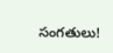సంగతులు!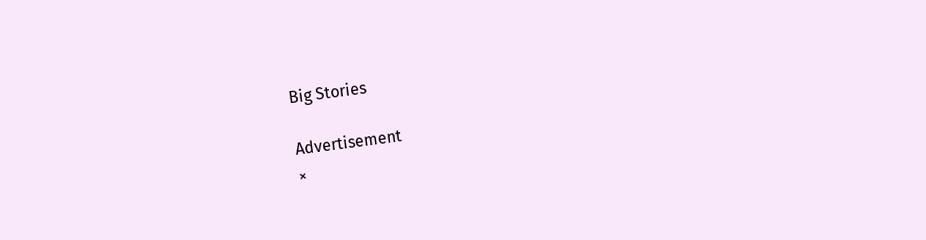Big Stories

Advertisement
×